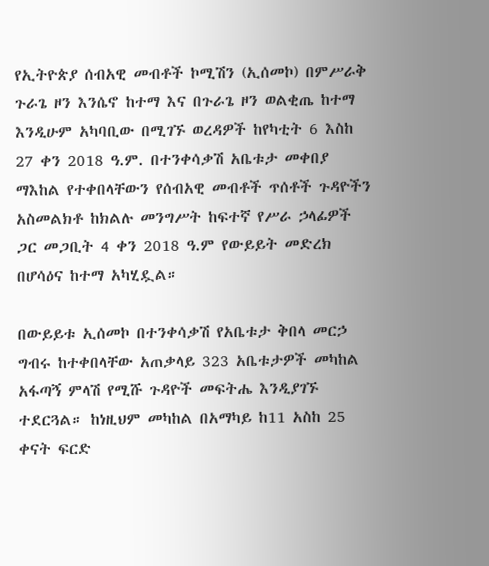የኢትዮጵያ ሰብአዊ መብቶች ኮሚሽን (ኢሰመኮ) በምሥራቅ ጉራጌ ዞን እንሴኖ ከተማ እና በጉራጌ ዞን ወልቂጤ ከተማ እንዲሁም አካባቢው በሚገኙ ወረዳዎች ከየካቲት 6 እስከ 27 ቀን 2018 ዓ.ም. በተንቀሳቃሽ አቤቱታ መቀበያ ማእከል የተቀበላቸውን የሰብአዊ መብቶች ጥሰቶች ጉዳዮችን አስመልክቶ ከክልሉ መንግሥት ከፍተኛ የሥራ ኃላፊዎች ጋር መጋቢት 4 ቀን 2018 ዓ.ም የውይይት መድረክ በሆሳዕና ከተማ አካሂዷል።

በውይይቱ ኢሰመኮ በተንቀሳቃሽ የአቤቱታ ቅበላ መርኃ ግብሩ ከተቀበላቸው አጠቃላይ 323 አቤቱታዎች መካከል አፋጣኝ ምላሽ የሚሹ ጉዳዮች መፍትሔ እንዲያገኙ ተደርጓል። ከነዚህም መካከል በአማካይ ከ11 አስከ 25 ቀናት ፍርድ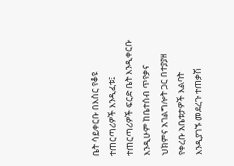ቤት ሳይቀርቡ በእስር የቆዩ ተጠርጣሪዎች እንዲፈቱ፤ ተጠርጣሪዎች ፍርድ ቤት እንዲቀርቡ እንዲሁም ከቤተሰብ ጥየቃና ህክምና አገልግሎት ጋር በተያያዘ የቀረቡ አቤቱታዎች እልባት እንዲያገኙ መደረጉ ተጠቃሽ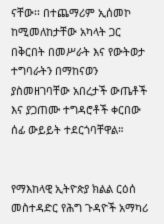ናቸው፡፡ በተጨማሪም ኢሰመኮ ከሚመለከታቸው አካላት ጋር በቅርበት በመሥራት እና የውትወታ ተግባራትን በማከናወን ያስመዘገባቸው አበረታች ውጤቶች እና ያጋጠሙ ተግዳሮቶች ቀርበው ሰፊ ውይይት ተደርጎባቸዋል።


የማእከላዊ ኢትዮጵያ ክልል ርዕሰ መስተዳድር የሕግ ጉዳዮች አማካሪ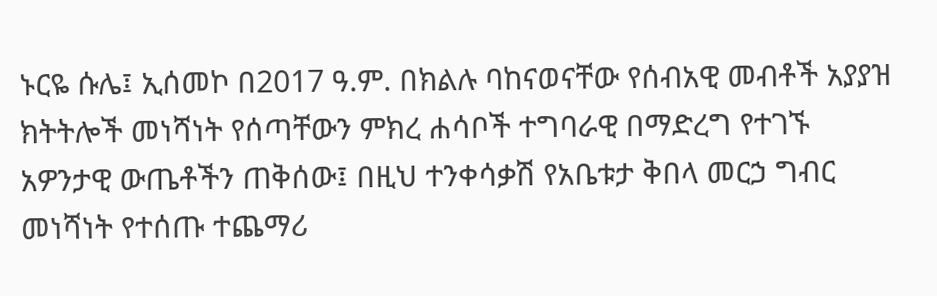ኑርዬ ሱሌ፤ ኢሰመኮ በ2017 ዓ.ም. በክልሉ ባከናወናቸው የሰብአዊ መብቶች አያያዝ ክትትሎች መነሻነት የሰጣቸውን ምክረ ሐሳቦች ተግባራዊ በማድረግ የተገኙ አዎንታዊ ውጤቶችን ጠቅሰው፤ በዚህ ተንቀሳቃሽ የአቤቱታ ቅበላ መርኃ ግብር መነሻነት የተሰጡ ተጨማሪ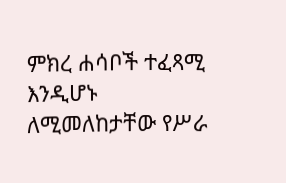ምክረ ሐሳቦች ተፈጻሚ እንዲሆኑ ለሚመለከታቸው የሥራ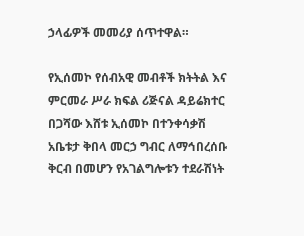ኃላፊዎች መመሪያ ሰጥተዋል።

የኢሰመኮ የሰብአዊ መብቶች ክትትል እና ምርመራ ሥራ ክፍል ሪጅናል ዳይሬክተር በጋሻው እሸቱ ኢሰመኮ በተንቀሳቃሽ አቤቱታ ቅበላ መርኃ ግብር ለማኅበረሰቡ ቅርብ በመሆን የአገልግሎቱን ተደራሽነት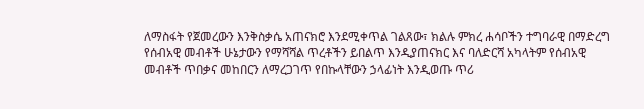ለማስፋት የጀመረውን እንቅስቃሴ አጠናክሮ እንደሚቀጥል ገልጸው፣ ክልሉ ምክረ ሐሳቦችን ተግባራዊ በማድረግ የሰብአዊ መብቶች ሁኔታውን የማሻሻል ጥረቶችን ይበልጥ እንዲያጠናክር እና ባለድርሻ አካላትም የሰብአዊ መብቶች ጥበቃና መከበርን ለማረጋገጥ የበኩላቸውን ኃላፊነት እንዲወጡ ጥሪ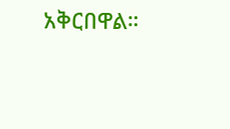አቅርበዋል።